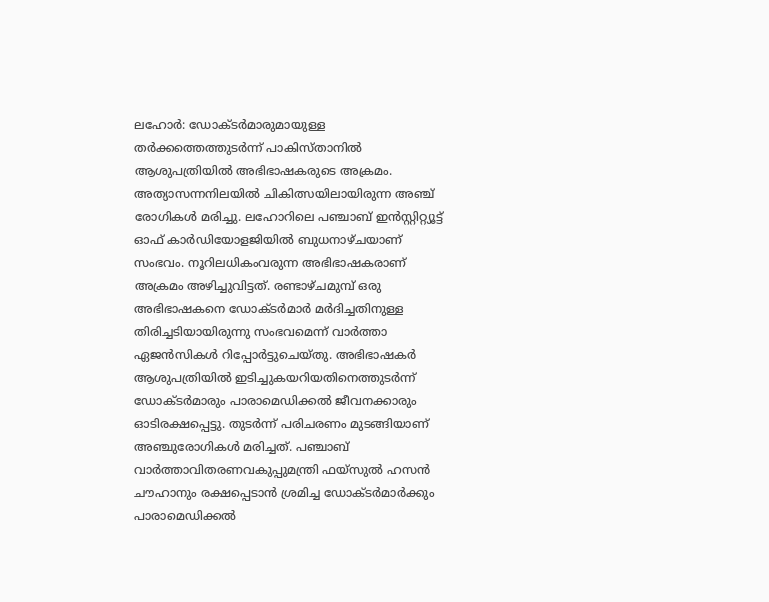ലഹോർ: ഡോക്ടർമാരുമായുള്ള തർക്കത്തെത്തുടർന്ന് പാകിസ്താനിൽ ആശുപത്രിയിൽ അഭിഭാഷകരുടെ അക്രമം. അത്യാസന്നനിലയിൽ ചികിത്സയിലായിരുന്ന അഞ്ച് രോഗികൾ മരിച്ചു. ലഹോറിലെ പഞ്ചാബ് ഇൻസ്റ്റിറ്റ്യൂട്ട് ഓഫ് കാർഡിയോളജിയിൽ ബുധനാഴ്ചയാണ് സംഭവം. നൂറിലധികംവരുന്ന അഭിഭാഷകരാണ് അക്രമം അഴിച്ചുവിട്ടത്. രണ്ടാഴ്ചമുമ്പ് ഒരു അഭിഭാഷകനെ ഡോക്ടർമാർ മർദിച്ചതിനുള്ള തിരിച്ചടിയായിരുന്നു സംഭവമെന്ന് വാർത്താ ഏജൻസികൾ റിപ്പോർട്ടുചെയ്തു. അഭിഭാഷകർ ആശുപത്രിയിൽ ഇടിച്ചുകയറിയതിനെത്തുടർന്ന് ഡോക്ടർമാരും പാരാമെഡിക്കൽ ജീവനക്കാരും ഓടിരക്ഷപ്പെട്ടു. തുടർന്ന് പരിചരണം മുടങ്ങിയാണ് അഞ്ചുരോഗികൾ മരിച്ചത്. പഞ്ചാബ് വാർത്താവിതരണവകുപ്പുമന്ത്രി ഫയ്സുൽ ഹസൻ ചൗഹാനും രക്ഷപ്പെടാൻ ശ്രമിച്ച ഡോക്ടർമാർക്കും പാരാമെഡിക്കൽ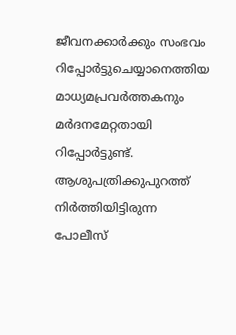ജീവനക്കാർക്കും സംഭവം റിപ്പോർട്ടുചെയ്യാനെത്തിയ മാധ്യമപ്രവർത്തകനും മർദനമേറ്റതായി റിപ്പോർട്ടുണ്ട്. ആശുപത്രിക്കുപുറത്ത് നിർത്തിയിട്ടിരുന്ന പോലീസ്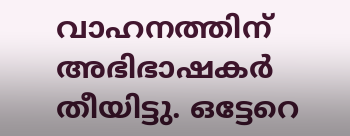വാഹനത്തിന് അഭിഭാഷകർ തീയിട്ടു. ഒട്ടേറെ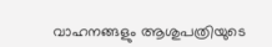വാഹനങ്ങളും ആശുപത്രിയുടെ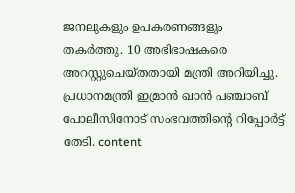ജനലുകളും ഉപകരണങ്ങളും തകർത്തു. 10 അഭിഭാഷകരെ അറസ്റ്റുചെയ്തതായി മന്ത്രി അറിയിച്ചു. പ്രധാനമന്ത്രി ഇമ്രാൻ ഖാൻ പഞ്ചാബ് പോലീസിനോട് സംഭവത്തിന്റെ റിപ്പോർട്ട് തേടി. content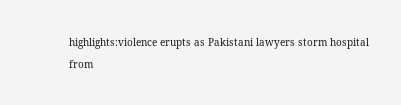highlights:violence erupts as Pakistani lawyers storm hospital
from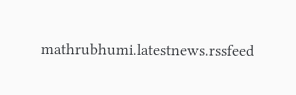mathrubhumi.latestnews.rssfeed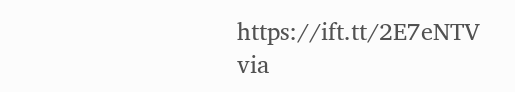https://ift.tt/2E7eNTV
via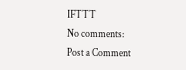IFTTT
No comments:
Post a Comment